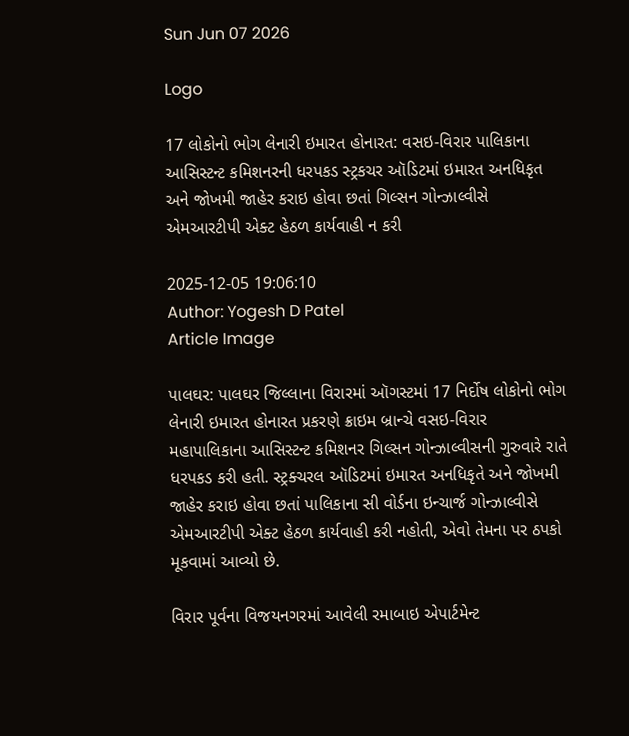Sun Jun 07 2026

Logo

17 લોકોનો ભોગ લેનારી ઇમારત હોનારત: વસઇ-વિરાર પાલિકાના આસિસ્ટન્ટ કમિશનરની ધરપકડ સ્ટ્રકચર ઑડિટમાં ઇમારત અનધિકૃત અને જોખમી જાહેર કરાઇ હોવા છતાં ગિલ્સન ગોન્ઝાલ્વીસે એમઆરટીપી એક્ટ હેઠળ કાર્યવાહી ન કરી

2025-12-05 19:06:10
Author: Yogesh D Patel
Article Image

પાલઘર: પાલઘર જિલ્લાના વિરારમાં ઑગસ્ટમાં 17 નિર્દોષ લોકોનો ભોગ લેનારી ઇમારત હોનારત પ્રકરણે ક્રાઇમ બ્રાન્ચે વસઇ-વિરાર મહાપાલિકાના આસિસ્ટન્ટ કમિશનર ગિલ્સન ગોન્ઝાલ્વીસની ગુરુવારે રાતે ધરપકડ કરી હતી. સ્ટ્રક્ચરલ ઑડિટમાં ઇમારત અનધિકૃતે અને જોખમી જાહેર કરાઇ હોવા છતાં પાલિકાના સી વોર્ડના ઇન્ચાર્જ ગોન્ઝાલ્વીસે એમઆરટીપી એક્ટ હેઠળ કાર્યવાહી કરી નહોતી, એવો તેમના પર ઠપકો મૂકવામાં આવ્યો છે.

વિરાર પૂર્વના વિજયનગરમાં આવેલી રમાબાઇ એપાર્ટમેન્ટ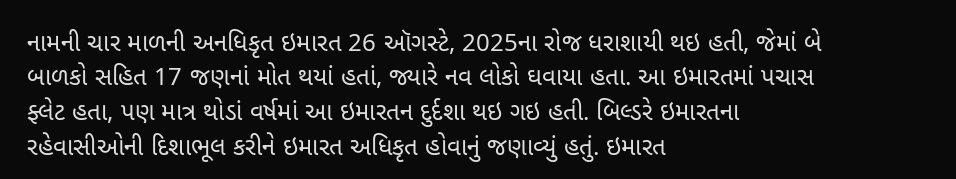નામની ચાર માળની અનધિકૃત ઇમારત 26 ઑગસ્ટે, 2025ના રોજ ધરાશાયી થઇ હતી, જેમાં બે બાળકો સહિત 17 જણનાં મોત થયાં હતાં, જ્યારે નવ લોકો ઘવાયા હતા. આ ઇમારતમાં પચાસ ફ્લેટ હતા, પણ માત્ર થોડાં વર્ષમાં આ ઇમારતન દુર્દશા થઇ ગઇ હતી. બિલ્ડરે ઇમારતના રહેવાસીઓની દિશાભૂલ કરીને ઇમારત અધિકૃત હોવાનું જણાવ્યું હતું. ઇમારત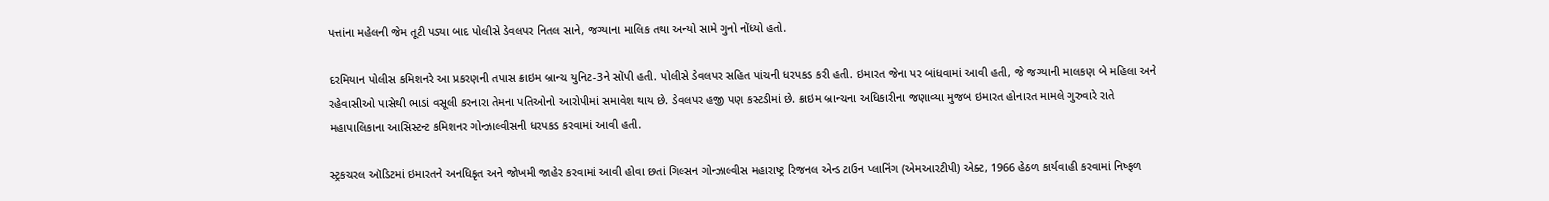પત્તાંના મહેલની જેમ તૂટી પડ્યા બાદ પોલીસે ડેવલપર નિતલ સાને, જગ્યાના માલિક તથા અન્યો સામે ગુનો નોંધ્યો હતો.

દરમિયાન પોલીસ કમિશનરે આ પ્રકરણની તપાસ ક્રાઇમ બ્રાન્ચ યુનિટ-3ને સોંપી હતી. પોલીસે ડેવલપર સહિત પાંચની ધરપકડ કરી હતી. ઇમારત જેના પર બાંધવામાં આવી હતી, જે જગ્યાની માલકણ બે મહિલા અને રહેવાસીઓ પાસેથી ભાડાં વસૂલી કરનારા તેમના પતિઓનો આરોપીમાં સમાવેશ થાય છે. ડેવલપર હજી પણ કસ્ટડીમાં છે. ક્રાઇમ બ્રાન્ચના અધિકારીના જણાવ્યા મુજબ ઇમારત હોનારત મામલે ગુરુવારે રાતે મહાપાલિકાના આસિસ્ટન્ટ કમિશનર ગોન્ઝાલ્વીસની ધરપકડ કરવામાં આવી હતી.

સ્ટ્રકચરલ ઑડિટમાં ઇમારતને અનધિકૃત અને જોખમી જાહેર કરવામાં આવી હોવા છતાં ગિલ્સન ગોન્ઝાલ્વીસ મહારાષ્ટ્ર રિજનલ એન્ડ ટાઉન પ્લાનિંગ (એમઆરટીપી) એક્ટ, 1966 હેઠળ કાર્યવાહી કરવામાં નિષ્ફળ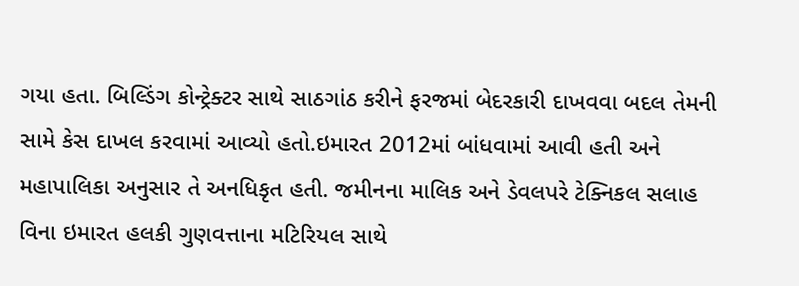ગયા હતા. બિલ્ડિંગ કોન્ટ્રેક્ટર સાથે સાઠગાંઠ કરીને ફરજમાં બેદરકારી દાખવવા બદલ તેમની સામે કેસ દાખલ કરવામાં આવ્યો હતો.ઇમારત 2012માં બાંધવામાં આવી હતી અને મહાપાલિકા અનુસાર તે અનધિકૃત હતી. જમીનના માલિક અને ડેવલપરે ટેક્નિકલ સલાહ વિના ઇમારત હલકી ગુણવત્તાના મટિરિયલ સાથે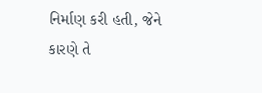નિર્માણ કરી હતી, જેને કારણે તે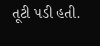તૂટી પડી હતી.